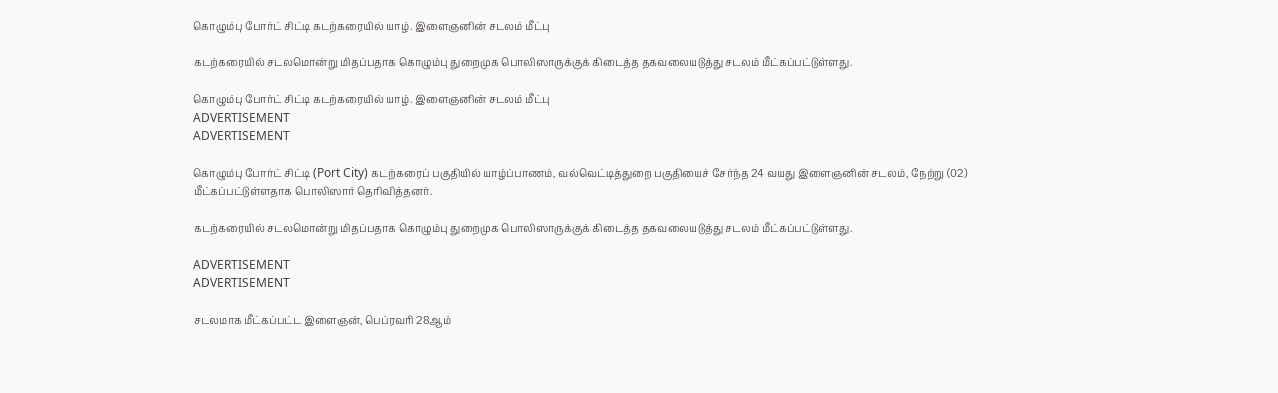கொழும்பு போர்ட் சிட்டி கடற்கரையில் யாழ். இளைஞனின் சடலம் மீட்பு

கடற்கரையில் சடலமொன்று மிதப்பதாக கொழும்பு துறைமுக பொலிஸாருக்குக் கிடைத்த தகவலையடுத்து சடலம் மீட்கப்பட்டுள்ளது.

கொழும்பு போர்ட் சிட்டி கடற்கரையில் யாழ். இளைஞனின் சடலம் மீட்பு
ADVERTISEMENT
ADVERTISEMENT

கொழும்பு போர்ட் சிட்டி (Port City) கடற்கரைப் பகுதியில் யாழ்ப்பாணம், வல்வெட்டித்துறை பகுதியைச் சேர்ந்த 24 வயது இளைஞனின் சடலம், நேற்று (02) மீட்கப்பட்டுள்ளதாக பொலிஸார் தெரிவித்தனர்.

கடற்கரையில் சடலமொன்று மிதப்பதாக கொழும்பு துறைமுக பொலிஸாருக்குக் கிடைத்த தகவலையடுத்து சடலம் மீட்கப்பட்டுள்ளது.

ADVERTISEMENT
ADVERTISEMENT

சடலமாக மீட்கப்பட்ட இளைஞன், பெப்ரவரி 28ஆம்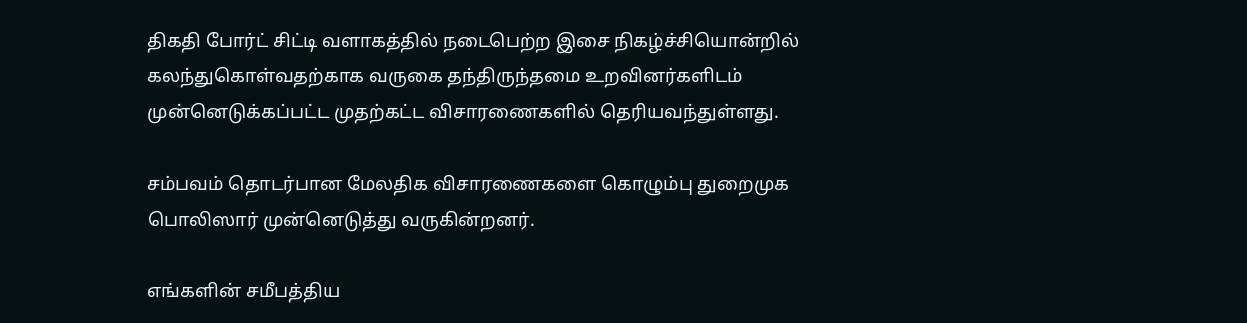திகதி போர்ட் சிட்டி வளாகத்தில் நடைபெற்ற இசை நிகழ்ச்சியொன்றில் கலந்துகொள்வதற்காக வருகை தந்திருந்தமை உறவினர்களிடம் முன்னெடுக்கப்பட்ட முதற்கட்ட விசாரணைகளில் தெரியவந்துள்ளது.

சம்பவம் தொடர்பான மேலதிக விசாரணைகளை கொழும்பு துறைமுக பொலிஸார் முன்னெடுத்து வருகின்றனர்.

எங்களின் சமீபத்திய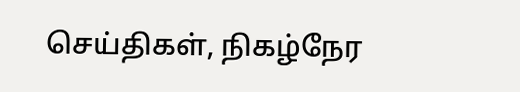செய்திகள், நிகழ்நேர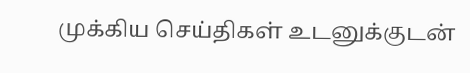முக்கிய செய்திகள் உடனுக்குடன்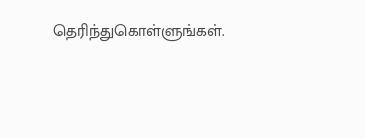தெரிந்துகொள்ளுங்கள்.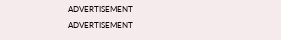ADVERTISEMENT
ADVERTISEMENT